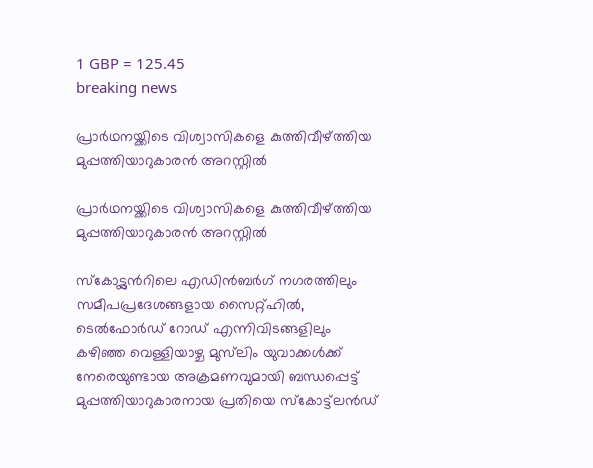1 GBP = 125.45
breaking news

പ്രാർഥനയ്ക്കിടെ വിശ്വാസികളെ കുത്തിവീഴ്ത്തിയ മുപ്പത്തിയാറുകാരൻ അറസ്റ്റിൽ

പ്രാർഥനയ്ക്കിടെ വിശ്വാസികളെ കുത്തിവീഴ്ത്തിയ മുപ്പത്തിയാറുകാരൻ അറസ്റ്റിൽ

സ്കോട്ട്ലന്‍റിലെ എഡിൻബർഗ് നഗരത്തിലും സമീപപ്രദേശങ്ങളായ സൈറ്റ്ഹിൽ, ടെൽഫോർഡ് റോഡ് എന്നിവിടങ്ങളിലും കഴിഞ്ഞ വെള്ളിയാഴ്ച മുസ്‌ലിം യുവാക്കൾക്ക് നേരെയുണ്ടായ അക്രമണവുമായി ബന്ധപ്പെട്ട് മുപ്പത്തിയാറുകാരനായ പ്രതിയെ സ്കോട്ട്‌ലൻഡ്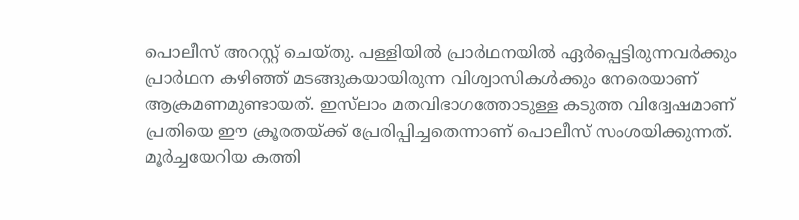പൊലീസ് അറസ്റ്റ് ചെയ്തു. പള്ളിയിൽ പ്രാർഥനയിൽ ഏർപ്പെട്ടിരുന്നവർക്കും പ്രാർഥന കഴിഞ്ഞ് മടങ്ങുകയായിരുന്ന വിശ്വാസികൾക്കും നേരെയാണ് ആക്രമണമുണ്ടായത്. ഇസ്‌ലാം മതവിഭാഗത്തോടുള്ള കടുത്ത വിദ്വേഷമാണ് പ്രതിയെ ഈ ക്രൂരതയ്ക്ക് പ്രേരിപ്പിച്ചതെന്നാണ് പൊലീസ് സംശയിക്കുന്നത്. മൂർച്ചയേറിയ കത്തി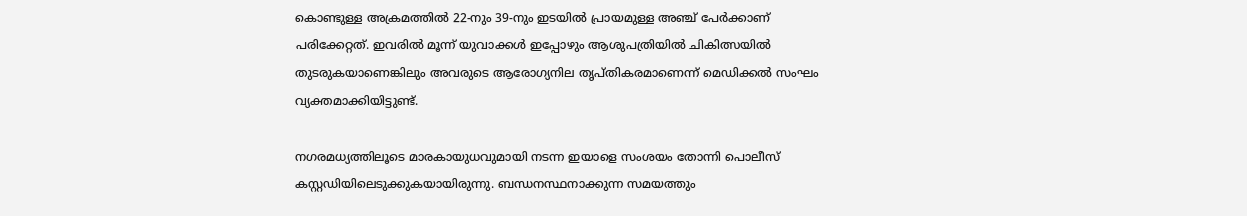കൊണ്ടുള്ള അക്രമത്തിൽ 22-നും 39-നും ഇടയിൽ പ്രായമുള്ള അഞ്ച് പേർക്കാണ് പരിക്കേറ്റത്. ഇവരിൽ മൂന്ന് യുവാക്കൾ ഇപ്പോഴും ആശുപത്രിയിൽ ചികിത്സയിൽ തുടരുകയാണെങ്കിലും അവരുടെ ആരോഗ്യനില തൃപ്തികരമാണെന്ന് മെഡിക്കൽ സംഘം വ്യക്തമാക്കിയിട്ടുണ്ട്.

നഗരമധ്യത്തിലൂടെ മാരകായുധവുമായി നടന്ന ഇയാളെ സംശയം തോന്നി പൊലീസ് കസ്റ്റഡിയിലെടുക്കുകയായിരുന്നു. ബന്ധനസ്ഥനാക്കുന്ന സമയത്തും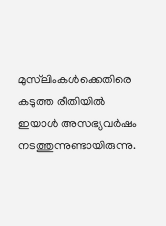മുസ്‌ലിംകൾക്കെതിരെ കടുത്ത രീതിയിൽ ഇയാൾ അസഭ്യവർഷം നടത്തുന്നുണ്ടായിരുന്നു.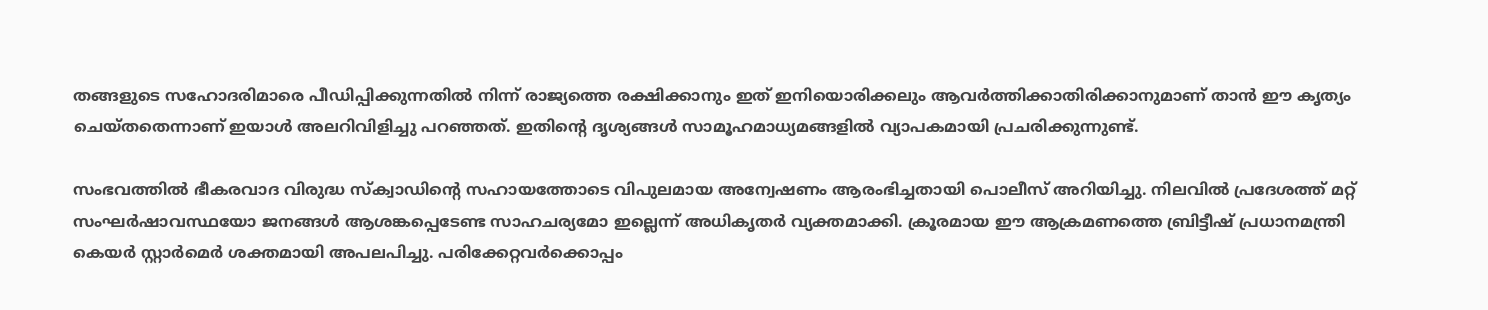തങ്ങളുടെ സഹോദരിമാരെ പീഡിപ്പിക്കുന്നതിൽ നിന്ന് രാജ്യത്തെ രക്ഷിക്കാനും ഇത് ഇനിയൊരിക്കലും ആവർത്തിക്കാതിരിക്കാനുമാണ് താൻ ഈ കൃത്യം ചെയ്തതെന്നാണ് ഇയാൾ അലറിവിളിച്ചു പറഞ്ഞത്. ഇതിന്റെ ദൃശ്യങ്ങൾ സാമൂഹമാധ്യമങ്ങളിൽ വ്യാപകമായി പ്രചരിക്കുന്നുണ്ട്.

സംഭവത്തിൽ ഭീകരവാദ വിരുദ്ധ സ്ക്വാഡിന്റെ സഹായത്തോടെ വിപുലമായ അന്വേഷണം ആരംഭിച്ചതായി പൊലീസ് അറിയിച്ചു. നിലവിൽ പ്രദേശത്ത് മറ്റ് സംഘർഷാവസ്ഥയോ ജനങ്ങൾ ആശങ്കപ്പെടേണ്ട സാഹചര്യമോ ഇല്ലെന്ന് അധികൃതർ വ്യക്തമാക്കി. ക്രൂരമായ ഈ ആക്രമണത്തെ ബ്രിട്ടീഷ് പ്രധാനമന്ത്രി കെയർ സ്റ്റാർമെർ ശക്തമായി അപലപിച്ചു. പരിക്കേറ്റവർക്കൊപ്പം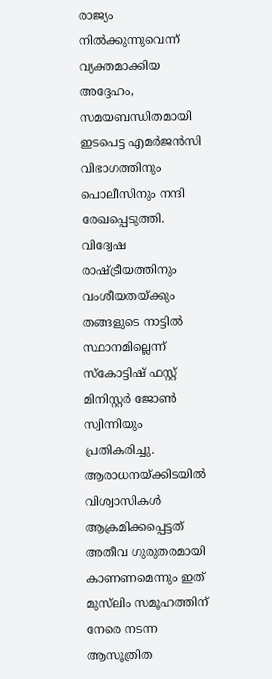രാജ്യം നിൽക്കുന്നുവെന്ന് വ്യക്തമാക്കിയ അദ്ദേഹം, സമയബന്ധിതമായി ഇടപെട്ട എമർജൻസി വിഭാഗത്തിനും പൊലീസിനും നന്ദി രേഖപ്പെടുത്തി. വിദ്വേഷ രാഷ്ട്രീയത്തിനും വംശീയതയ്ക്കും തങ്ങളുടെ നാട്ടിൽ സ്ഥാനമില്ലെന്ന് സ്കോട്ടിഷ് ഫസ്റ്റ് മിനിസ്റ്റർ ജോൺ സ്വിന്നിയും പ്രതികരിച്ചു. ആരാധനയ്ക്കിടയിൽ വിശ്വാസികൾ ആക്രമിക്കപ്പെട്ടത് അതീവ ഗുരുതരമായി കാണണമെന്നും ഇത് മുസ്‌ലിം സമൂഹത്തിന് നേരെ നടന്ന ആസൂത്രിത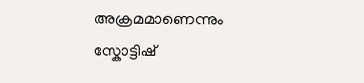അക്രമമാണെന്നും സ്കോട്ടിഷ്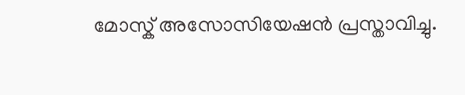മോസ്ക് അസോസിയേഷൻ പ്രസ്താവിച്ചു.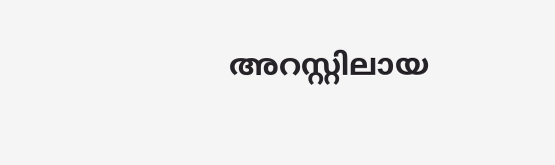അറസ്റ്റിലായ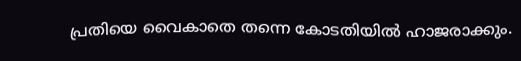പ്രതിയെ വൈകാതെ തന്നെ കോടതിയിൽ ഹാജരാക്കും.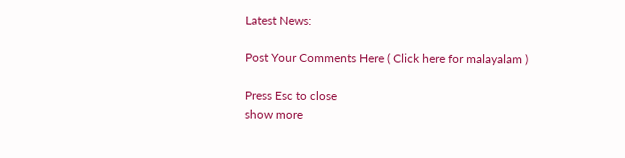Latest News:

Post Your Comments Here ( Click here for malayalam )

Press Esc to close
show more